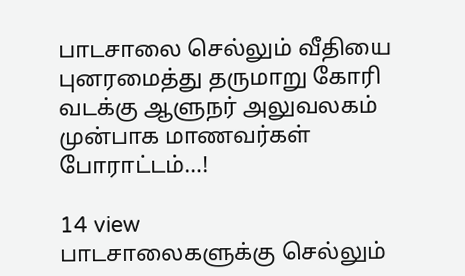பாடசாலை செல்லும் வீதியை புனரமைத்து தருமாறு கோரி வடக்கு ஆளுநர் அலுவலகம் முன்பாக மாணவர்கள் போராட்டம்…!

14 view
பாடசாலைகளுக்கு செல்லும்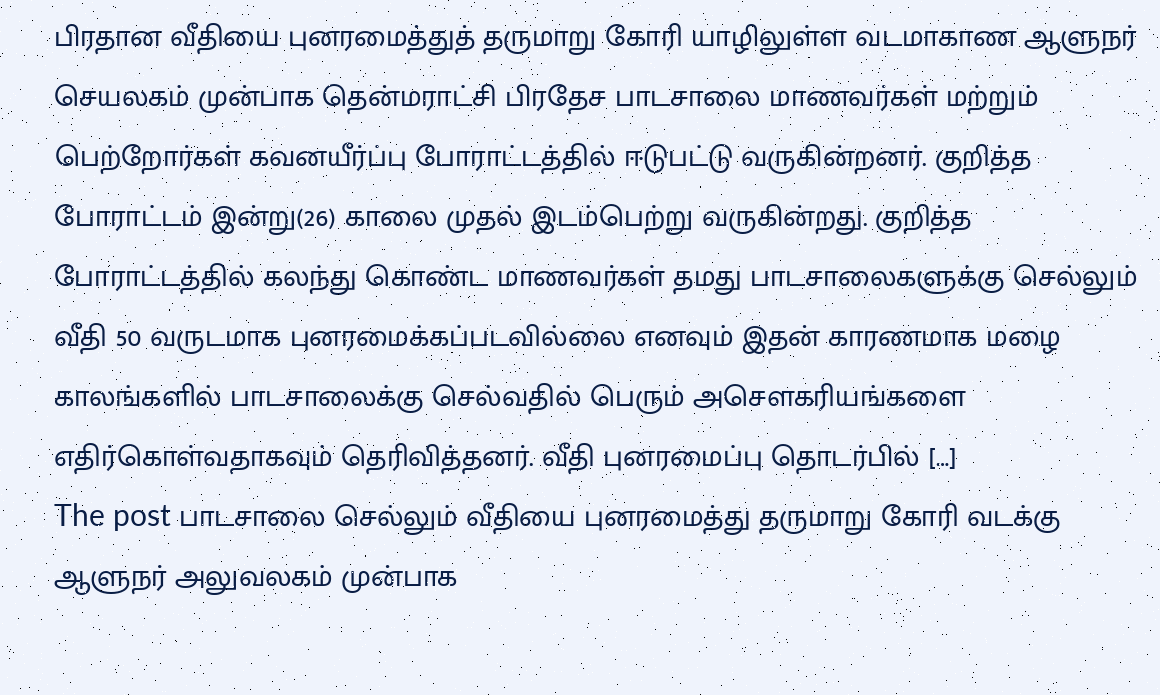பிரதான வீதியை புனரமைத்துத் தருமாறு கோரி யாழிலுள்ள வடமாகாண ஆளுநர் செயலகம் முன்பாக தென்மராட்சி பிரதேச பாடசாலை மாணவர்கள் மற்றும் பெற்றோர்கள் கவனயீர்ப்பு போராட்டத்தில் ஈடுபட்டு வருகின்றனர். குறித்த போராட்டம் இன்று(26) காலை முதல் இடம்பெற்று வருகின்றது. குறித்த போராட்டத்தில் கலந்து கொண்ட மாணவர்கள் தமது பாடசாலைகளுக்கு செல்லும் வீதி 50 வருடமாக புனரமைக்கப்படவில்லை எனவும் இதன் காரணமாக மழை காலங்களில் பாடசாலைக்கு செல்வதில் பெரும் அசௌகரியங்களை எதிர்கொள்வதாகவும் தெரிவித்தனர். வீதி புனரமைப்பு தொடர்பில் […]
The post பாடசாலை செல்லும் வீதியை புனரமைத்து தருமாறு கோரி வடக்கு ஆளுநர் அலுவலகம் முன்பாக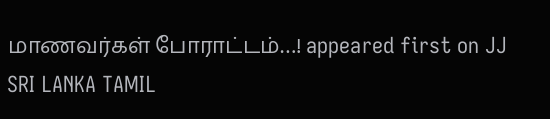மாணவர்கள் போராட்டம்…! appeared first on JJ SRI LANKA TAMIL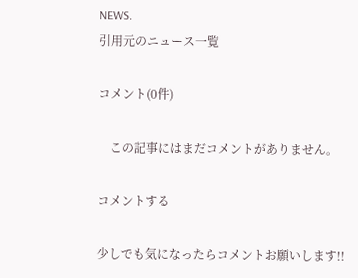NEWS.
引用元のニュース一覧

コメント(0件)

    この記事にはまだコメントがありません。

コメントする

少しでも気になったらコメントお願いします!!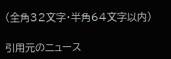(全角32文字・半角64文字以内)

引用元のニュース